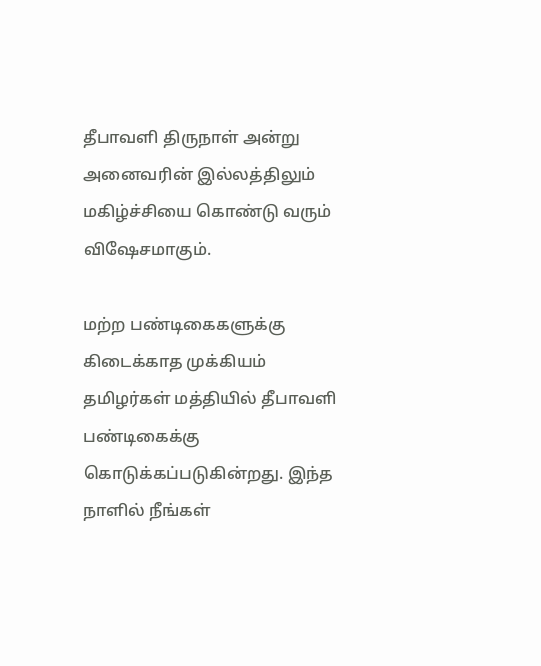தீபாவளி திருநாள் அன்று அனைவரின் இல்லத்திலும் மகிழ்ச்சியை கொண்டு வரும் விஷேசமாகும்.

மற்ற பண்டிகைகளுக்கு கிடைக்காத முக்கியம் தமிழர்கள் மத்தியில் தீபாவளி பண்டிகைக்கு கொடுக்கப்படுகின்றது. இந்த நாளில் நீங்கள்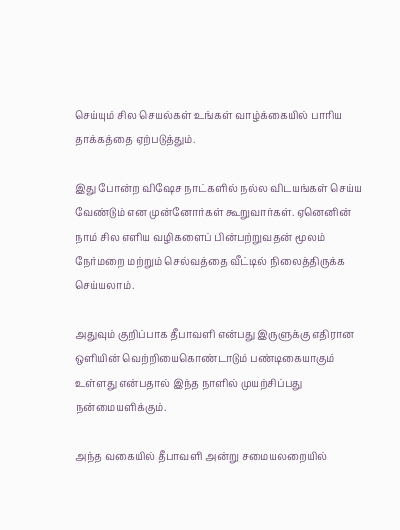செய்யும் சில செயல்கள் உங்கள் வாழ்க்கையில் பாரிய தாக்கத்தை ஏற்படுத்தும்.

இது போன்ற விஷேச நாட்களில் நல்ல விடயங்கள் செய்ய வேண்டும் என முன்னோர்கள் கூறுவார்கள். ஏனெனின் நாம் சில எளிய வழிகளைப் பின்பற்றுவதன் மூலம் நேர்மறை மற்றும் செல்வத்தை வீட்டில் நிலைத்திருக்க செய்யலாம்.

அதுவும் குறிப்பாக தீபாவளி என்பது இருளுக்கு எதிரான ஒளியின் வெற்றியைகொண்டாடும் பண்டிகையாகும் உள்ளது என்பதால் இந்த நாளில் முயற்சிப்பது நன்மையளிக்கும்.

அந்த வகையில் தீபாவளி அன்று சமையலறையில்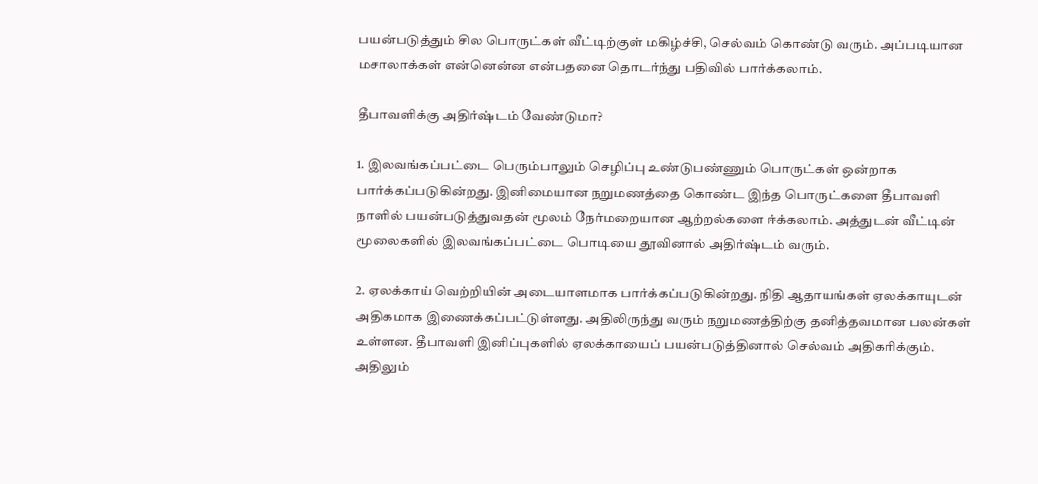பயன்படுத்தும் சில பொருட்கள் வீட்டிற்குள் மகிழ்ச்சி, செல்வம் கொண்டு வரும். அப்படியான மசாலாக்கள் என்னென்ன என்பதனை தொடர்ந்து பதிவில் பார்க்கலாம்.

தீபாவளிக்கு அதிர்ஷ்டம் வேண்டுமா?

1. இலவங்கப்பட்டை பெரும்பாலும் செழிப்பு உண்டுபண்ணும் பொருட்கள் ஒன்றாக பார்க்கப்படுகின்றது. இனிமையான நறுமணத்தை கொண்ட இந்த பொருட்களை தீபாவளி நாளில் பயன்படுத்துவதன் மூலம் நேர்மறையான ஆற்றல்களை ஈ்க்கலாம். அத்துடன் வீட்டின் மூலைகளில் இலவங்கப்பட்டை பொடியை தூவினால் அதிர்ஷ்டம் வரும்.

2. ஏலக்காய் வெற்றியின் அடையாளமாக பார்க்கப்படுகின்றது. நிதி ஆதாயங்கள் ஏலக்காயுடன் அதிகமாக இணைக்கப்பட்டுள்ளது. அதிலிருந்து வரும் நறுமணத்திற்கு தனித்தவமான பலன்கள் உள்ளன. தீபாவளி இனிப்புகளில் ஏலக்காயைப் பயன்படுத்தினால் செல்வம் அதிகரிக்கும். அதிலும்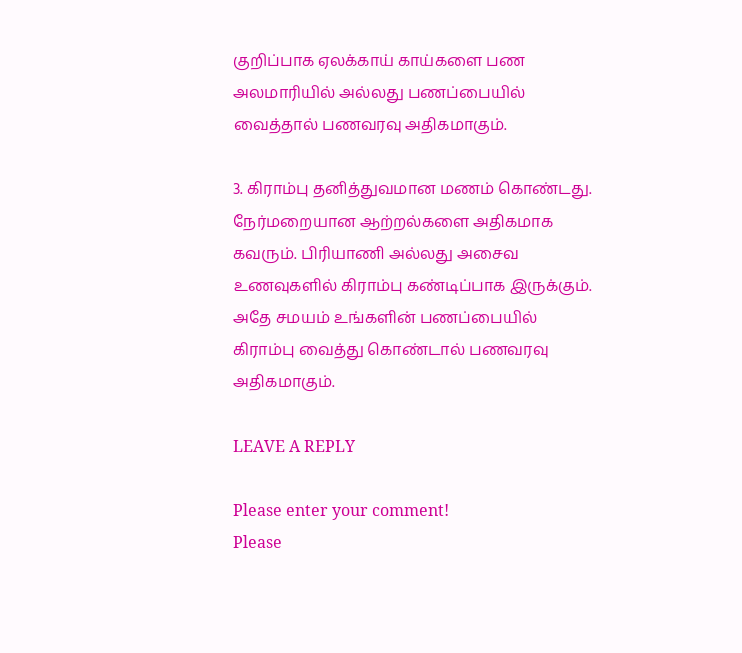குறிப்பாக ஏலக்காய் காய்களை பண அலமாரியில் அல்லது பணப்பையில் வைத்தால் பணவரவு அதிகமாகும்.

3. கிராம்பு தனித்துவமான மணம் கொண்டது. நேர்மறையான ஆற்றல்களை அதிகமாக கவரும். பிரியாணி அல்லது அசைவ உணவுகளில் கிராம்பு கண்டிப்பாக இருக்கும். அதே சமயம் உங்களின் பணப்பையில் கிராம்பு வைத்து கொண்டால் பணவரவு அதிகமாகும்.

LEAVE A REPLY

Please enter your comment!
Please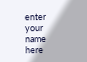enter your name here